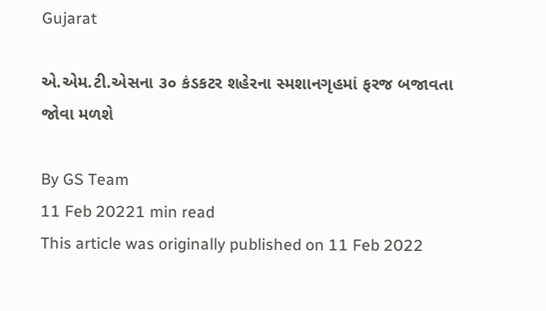Gujarat

એ.એમ.ટી.એસના ૩૦ કંડકટર શહેરના સ્મશાનગૃહમાં ફરજ બજાવતા જોવા મળશે

By GS Team
11 Feb 20221 min read
This article was originally published on 11 Feb 2022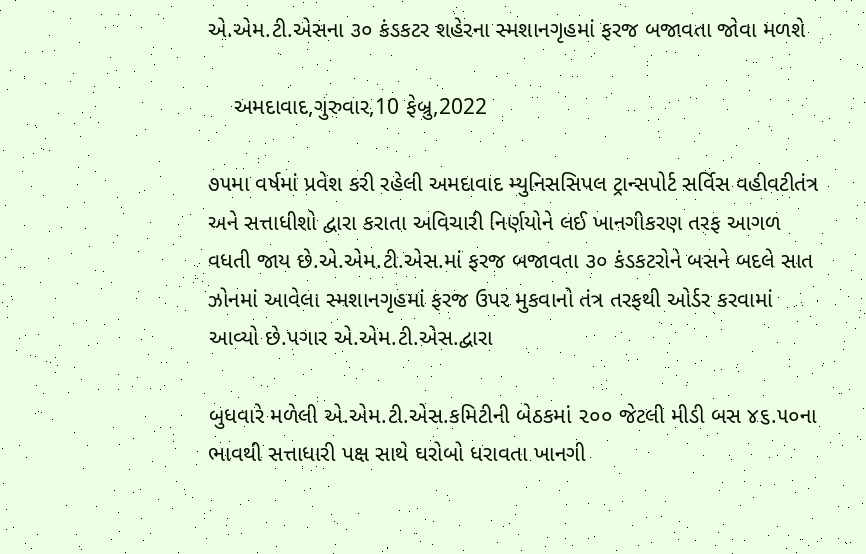એ.એમ.ટી.એસના ૩૦ કંડકટર શહેરના સ્મશાનગૃહમાં ફરજ બજાવતા જોવા મળશે

    અમદાવાદ,ગુરુવાર,10 ફેબ્રુ,2022

૭૫મા વર્ષમાં પ્રવેશ કરી રહેલી અમદાવાદ મ્યુનિસસિપલ ટ્રાન્સપોર્ટ સર્વિસ વહીવટીતંત્ર અને સત્તાધીશો દ્વારા કરાતા અવિચારી નિર્ણયોને લઈ ખાનગીકરણ તરફ આગળ વધતી જાય છે.એ.એમ.ટી.એસ.માં ફરજ બજાવતા ૩૦ કંડકટરોને બસને બદલે સાત ઝોનમાં આવેલા સ્મશાનગૃહમાં ફરજ ઉપર મુકવાનો તંત્ર તરફથી ઓર્ડર કરવામાં આવ્યો છે.પગાર એ.એમ.ટી.એસ.દ્વારા

બુધવારે મળેલી એ.એમ.ટી.એસ.કમિટીની બેઠકમાં ૨૦૦ જેટલી મીડી બસ ૪૬.૫૦ના ભાવથી સત્તાધારી પક્ષ સાથે ઘરોબો ધરાવતા ખાનગી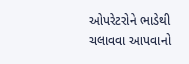ઓપરેટરોને ભાડેથી ચલાવવા આપવાનો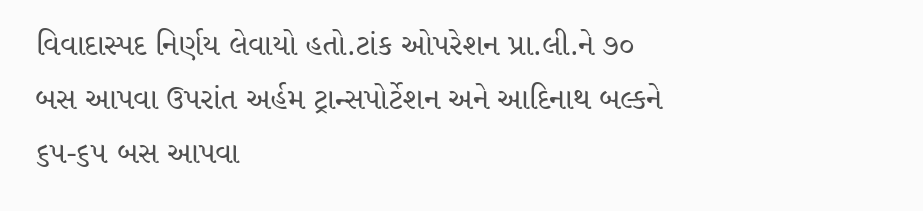વિવાદાસ્પદ નિર્ણય લેવાયો હતો.ટાંક ઓપરેશન પ્રા.લી.ને ૭૦ બસ આપવા ઉપરાંત અર્હમ ટ્રાન્સપોર્ટેશન અને આદિનાથ બલ્કને ૬૫-૬૫ બસ આપવા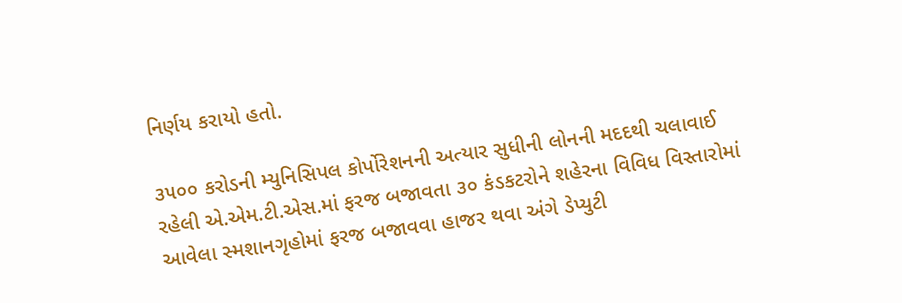નિર્ણય કરાયો હતો.

૩૫૦૦ કરોડની મ્યુનિસિપલ કોર્પોરેશનની અત્યાર સુધીની લોનની મદદથી ચલાવાઈ રહેલી એ.એમ.ટી.એસ.માં ફરજ બજાવતા ૩૦ કંડકટરોને શહેરના વિવિધ વિસ્તારોમાં આવેલા સ્મશાનગૃહોમાં ફરજ બજાવવા હાજર થવા અંગે ડેપ્યુટી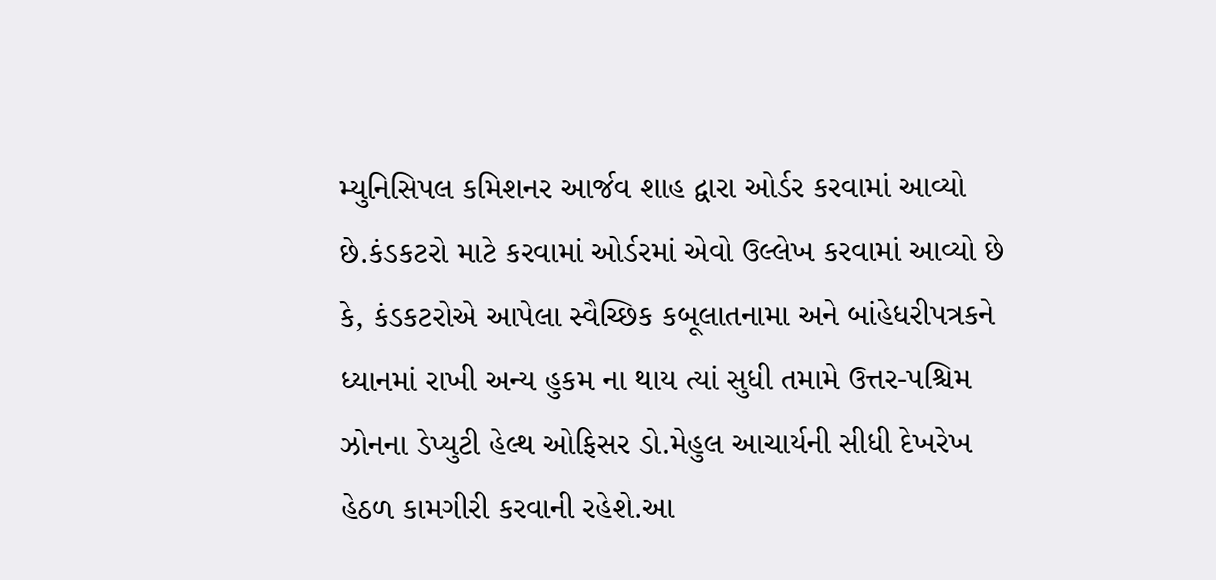મ્યુનિસિપલ કમિશનર આર્જવ શાહ દ્વારા ઓર્ડર કરવામાં આવ્યો છે.કંડકટરો માટે કરવામાં ઓર્ડરમાં એવો ઉલ્લેખ કરવામાં આવ્યો છે કે, કંડકટરોએ આપેલા સ્વૈચ્છિક કબૂલાતનામા અને બાંહેધરીપત્રકને ધ્યાનમાં રાખી અન્ય હુકમ ના થાય ત્યાં સુધી તમામે ઉત્તર-પશ્ચિમ ઝોનના ડેપ્યુટી હેલ્થ ઓફિસર ડો.મેહુલ આચાર્યની સીધી દેખરેખ હેઠળ કામગીરી કરવાની રહેશે.આ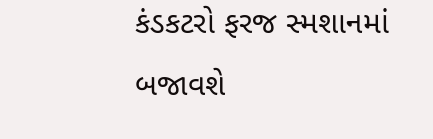કંડકટરો ફરજ સ્મશાનમાં બજાવશે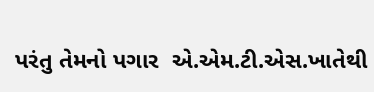પરંતુ તેમનો પગાર  એ.એમ.ટી.એસ.ખાતેથી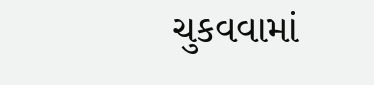ચુકવવામાં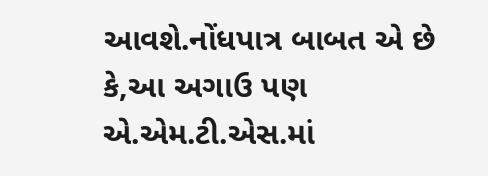આવશે.નોંધપાત્ર બાબત એ છે કે,આ અગાઉ પણ એ.એમ.ટી.એસ.માં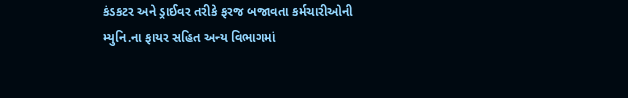કંડકટર અને ડ્રાઈવર તરીકે ફરજ બજાવતા કર્મચારીઓની મ્યુનિ.ના ફાયર સહિત અન્ય વિભાગમાં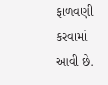ફાળવણી કરવામાં આવી છે.